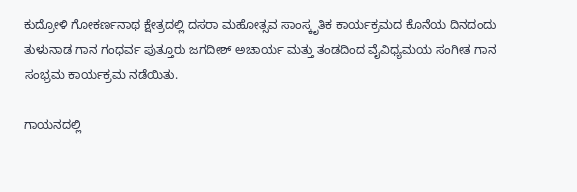ಕುದ್ರೋಳಿ ಗೋಕರ್ಣನಾಥ ಕ್ಷೇತ್ರದಲ್ಲಿ ದಸರಾ ಮಹೋತ್ಸವ ಸಾಂಸ್ಕೃತಿಕ ಕಾರ್ಯಕ್ರಮದ ಕೊನೆಯ ದಿನದಂದು ತುಳುನಾಡ ಗಾನ ಗಂಧರ್ವ ಪುತ್ತೂರು ಜಗದೀಶ್ ಅಚಾರ್ಯ ಮತ್ತು ತಂಡದಿಂದ ವೈವಿಧ್ಯಮಯ ಸಂಗೀತ ಗಾನ ಸಂಭ್ರಮ ಕಾರ್ಯಕ್ರಮ ನಡೆಯಿತು.

ಗಾಯನದಲ್ಲಿ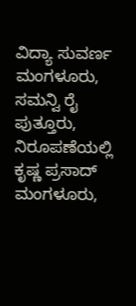ವಿದ್ಯಾ ಸುವರ್ಣ ಮಂಗಳೂರು, ಸಮನ್ವಿ ರೈ ಪುತ್ತೂರು, ನಿರೂಪಣೆಯಲ್ಲಿ ಕೃಷ್ಣ ಪ್ರಸಾದ್ ಮಂಗಳೂರು,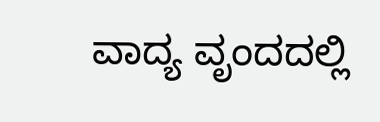ವಾದ್ಯ ವೃಂದದಲ್ಲಿ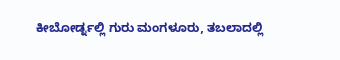ಕೀಬೋರ್ಡ್ನಲ್ಲಿ ಗುರು ಮಂಗಳೂರು, ತಬಲಾದಲ್ಲಿ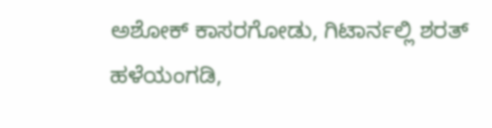ಅಶೋಕ್ ಕಾಸರಗೋಡು, ಗಿಟಾರ್ನಲ್ಲಿ ಶರತ್ ಹಳೆಯಂಗಡಿ,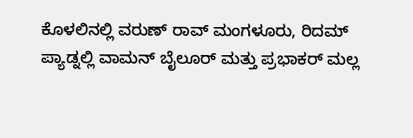ಕೊಳಲಿನಲ್ಲಿ ವರುಣ್ ರಾವ್ ಮಂಗಳೂರು, ರಿದಮ್ ಪ್ಯಾಡ್ನಲ್ಲಿ ವಾಮನ್ ಬೈಲೂರ್ ಮತ್ತು ಪ್ರಭಾಕರ್ ಮಲ್ಲ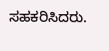ಸಹಕರಿಸಿದರು.